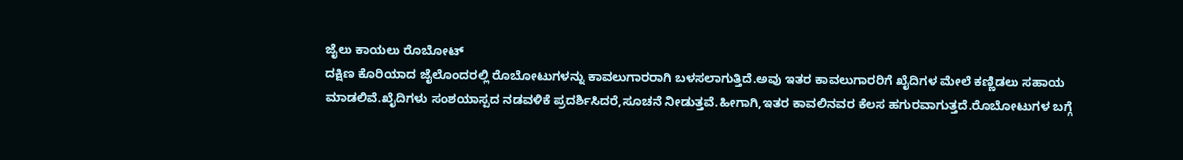ಜೈಲು ಕಾಯಲು ರೊಬೋಟ್
ದಕ್ಷಿಣ ಕೊರಿಯಾದ ಜೈಲೊಂದರಲ್ಲಿ ರೊಬೋಟುಗಳನ್ನು ಕಾವಲುಗಾರರಾಗಿ ಬಳಸಲಾಗುತ್ತಿದೆ.ಅವು ಇತರ ಕಾವಲುಗಾರರಿಗೆ ಖೈದಿಗಳ ಮೇಲೆ ಕಣ್ಣಿಡಲು ಸಹಾಯ ಮಾಡಲಿವೆ.ಖೈದಿಗಳು ಸಂಶಯಾಸ್ಪದ ನಡವಳಿಕೆ ಪ್ರದರ್ಶಿಸಿದರೆ,ಸೂಚನೆ ನೀಡುತ್ತವೆ.ಹೀಗಾಗಿ,ಇತರ ಕಾವಲಿನವರ ಕೆಲಸ ಹಗುರವಾಗುತ್ತದೆ.ರೊಬೋಟುಗಳ ಬಗ್ಗೆ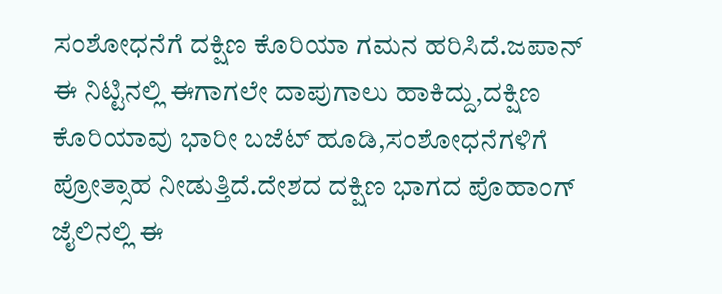ಸಂಶೋಧನೆಗೆ ದಕ್ಷಿಣ ಕೊರಿಯಾ ಗಮನ ಹರಿಸಿದೆ.ಜಪಾನ್ ಈ ನಿಟ್ಟಿನಲ್ಲಿ ಈಗಾಗಲೇ ದಾಪುಗಾಲು ಹಾಕಿದ್ದು,ದಕ್ಷಿಣ ಕೊರಿಯಾವು ಭಾರೀ ಬಜೆಟ್ ಹೂಡಿ,ಸಂಶೋಧನೆಗಳಿಗೆ ಪ್ರೋತ್ಸಾಹ ನೀಡುತ್ತಿದೆ.ದೇಶದ ದಕ್ಷಿಣ ಭಾಗದ ಪೊಹಾಂಗ್ ಜೈಲಿನಲ್ಲಿ ಈ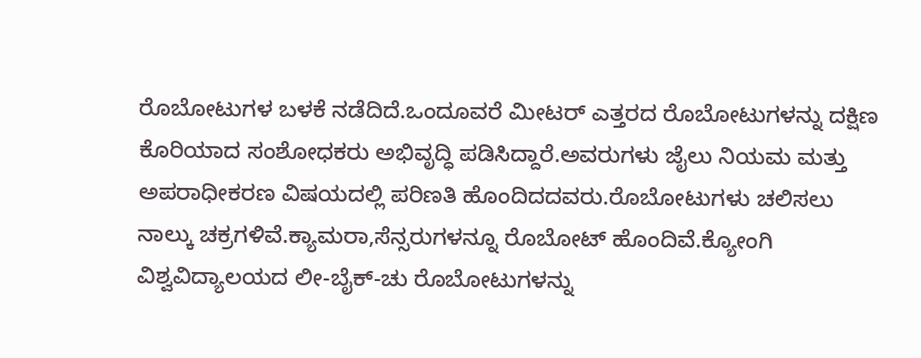ರೊಬೋಟುಗಳ ಬಳಕೆ ನಡೆದಿದೆ.ಒಂದೂವರೆ ಮೀಟರ್ ಎತ್ತರದ ರೊಬೋಟುಗಳನ್ನು ದಕ್ಷಿಣ ಕೊರಿಯಾದ ಸಂಶೋಧಕರು ಅಭಿವೃದ್ಧಿ ಪಡಿಸಿದ್ದಾರೆ.ಅವರುಗಳು ಜೈಲು ನಿಯಮ ಮತ್ತು ಅಪರಾಧೀಕರಣ ವಿಷಯದಲ್ಲಿ ಪರಿಣತಿ ಹೊಂದಿದದವರು.ರೊಬೋಟುಗಳು ಚಲಿಸಲು ನಾಲ್ಕು ಚಕ್ರಗಳಿವೆ.ಕ್ಯಾಮರಾ,ಸೆನ್ಸರುಗಳನ್ನೂ ರೊಬೋಟ್ ಹೊಂದಿವೆ.ಕ್ಯೋಂಗಿ ವಿಶ್ವವಿದ್ಯಾಲಯದ ಲೀ-ಬೈಕ್-ಚು ರೊಬೋಟುಗಳನ್ನು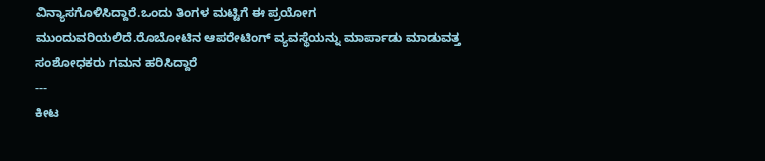ವಿನ್ಯಾಸಗೊಳಿಸಿದ್ದಾರೆ.ಒಂದು ತಿಂಗಳ ಮಟ್ಟಿಗೆ ಈ ಪ್ರಯೋಗ ಮುಂದುವರಿಯಲಿದೆ.ರೊಬೋಟಿನ ಆಪರೇಟಿಂಗ್ ವ್ಯವಸ್ಥೆಯನ್ನು ಮಾರ್ಪಾಡು ಮಾಡುವತ್ತ ಸಂಶೋಧಕರು ಗಮನ ಹರಿಸಿದ್ದಾರೆ
---
ಕೀಟ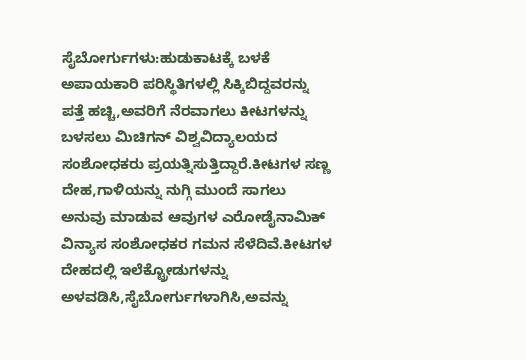ಸೈಬೋರ್ಗುಗಳು:ಹುಡುಕಾಟಕ್ಕೆ ಬಳಕೆ
ಅಪಾಯಕಾರಿ ಪರಿಸ್ಥಿತಿಗಳಲ್ಲಿ ಸಿಕ್ಕಿಬಿದ್ದವರನ್ನು ಪತ್ತೆ ಹಚ್ಚಿ,ಅವರಿಗೆ ನೆರವಾಗಲು ಕೀಟಗಳನ್ನು ಬಳಸಲು ಮಿಚಿಗನ್ ವಿಶ್ವವಿದ್ಯಾಲಯದ ಸಂಶೋಧಕರು ಪ್ರಯತ್ನಿಸುತ್ತಿದ್ದಾರೆ.ಕೀಟಗಳ ಸಣ್ಣ ದೇಹ,ಗಾಳಿಯನ್ನು ನುಗ್ಗಿ ಮುಂದೆ ಸಾಗಲು ಅನುವು ಮಾಡುವ ಆವುಗಳ ಎರೋಡೈನಾಮಿಕ್ ವಿನ್ಯಾಸ ಸಂಶೋಧಕರ ಗಮನ ಸೆಳೆದಿವೆ.ಕೀಟಗಳ ದೇಹದಲ್ಲಿ ಇಲೆಕ್ಟ್ರೋಡುಗಳನ್ನು ಅಳವಡಿಸಿ,ಸೈಬೋರ್ಗುಗಳಾಗಿಸಿ,ಅವನ್ನು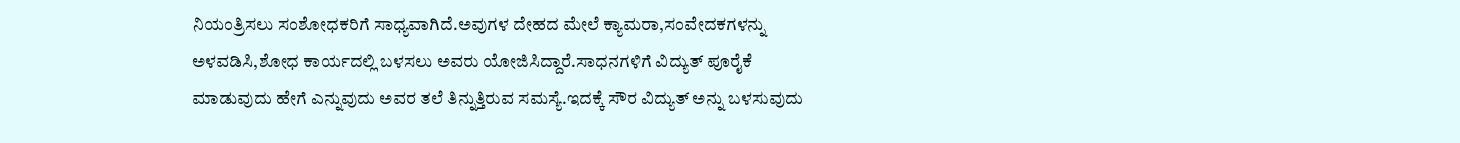ನಿಯಂತ್ರಿಸಲು ಸಂಶೋಧಕರಿಗೆ ಸಾಧ್ಯವಾಗಿದೆ.ಅವುಗಳ ದೇಹದ ಮೇಲೆ ಕ್ಯಾಮರಾ,ಸಂವೇದಕಗಳನ್ನು ಅಳವಡಿಸಿ,ಶೋಧ ಕಾರ್ಯದಲ್ಲಿ ಬಳಸಲು ಅವರು ಯೋಜಿಸಿದ್ದಾರೆ.ಸಾಧನಗಳಿಗೆ ವಿದ್ಯುತ್ ಪೂರೈಕೆ ಮಾಡುವುದು ಹೇಗೆ ಎನ್ನುವುದು ಅವರ ತಲೆ ತಿನ್ನುತ್ತಿರುವ ಸಮಸ್ಯೆ.ಇದಕ್ಕೆ ಸೌರ ವಿದ್ಯುತ್ ಅನ್ನು ಬಳಸುವುದು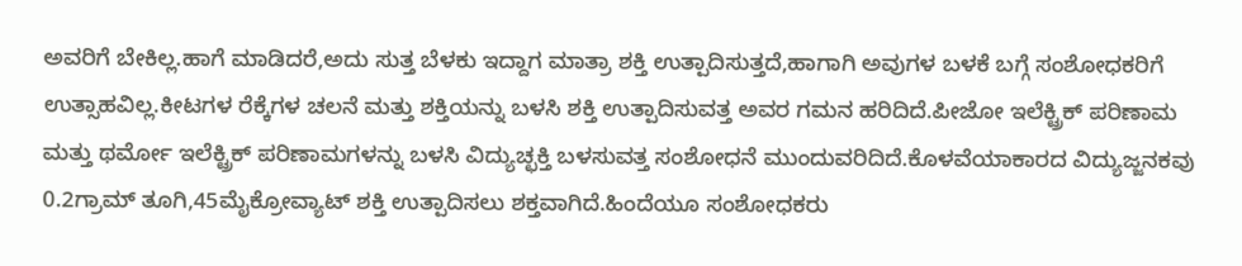ಅವರಿಗೆ ಬೇಕಿಲ್ಲ.ಹಾಗೆ ಮಾಡಿದರೆ,ಅದು ಸುತ್ತ ಬೆಳಕು ಇದ್ದಾಗ ಮಾತ್ರಾ ಶಕ್ತಿ ಉತ್ಪಾದಿಸುತ್ತದೆ,ಹಾಗಾಗಿ ಅವುಗಳ ಬಳಕೆ ಬಗ್ಗೆ ಸಂಶೋಧಕರಿಗೆ ಉತ್ಸಾಹವಿಲ್ಲ.ಕೀಟಗಳ ರೆಕ್ಕೆಗಳ ಚಲನೆ ಮತ್ತು ಶಕ್ತಿಯನ್ನು ಬಳಸಿ ಶಕ್ತಿ ಉತ್ಪಾದಿಸುವತ್ತ ಅವರ ಗಮನ ಹರಿದಿದೆ.ಪೀಜೋ ಇಲೆಕ್ಟ್ರಿಕ್ ಪರಿಣಾಮ ಮತ್ತು ಥರ್ಮೋ ಇಲೆಕ್ಟ್ರಿಕ್ ಪರಿಣಾಮಗಳನ್ನು ಬಳಸಿ ವಿದ್ಯುಚ್ಛಕ್ತಿ ಬಳಸುವತ್ತ ಸಂಶೋಧನೆ ಮುಂದುವರಿದಿದೆ.ಕೊಳವೆಯಾಕಾರದ ವಿದ್ಯುಜ್ಜನಕವು 0.2ಗ್ರಾಮ್ ತೂಗಿ,45ಮೈಕ್ರೋವ್ಯಾಟ್ ಶಕ್ತಿ ಉತ್ಪಾದಿಸಲು ಶಕ್ತವಾಗಿದೆ.ಹಿಂದೆಯೂ ಸಂಶೋಧಕರು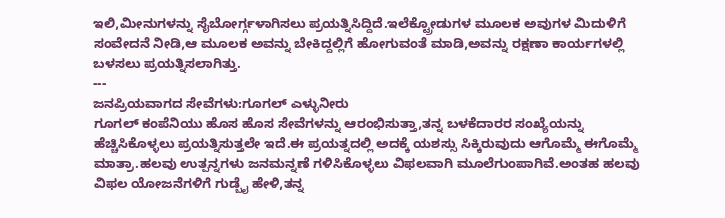ಇಲಿ,ಮೀನುಗಳನ್ನು ಸೈಬೋರ್ಗ್ಗಳಾಗಿಸಲು ಪ್ರಯತ್ನಿಸಿದ್ದಿದೆ.ಇಲೆಕ್ಟ್ರೋಡುಗಳ ಮೂಲಕ ಅವುಗಳ ಮಿದುಳಿಗೆ ಸಂವೇದನೆ ನೀಡಿ,ಆ ಮೂಲಕ ಅವನ್ನು ಬೇಕಿದ್ದಲ್ಲಿಗೆ ಹೋಗುವಂತೆ ಮಾಡಿ,ಅವನ್ನು ರಕ್ಷಣಾ ಕಾರ್ಯಗಳಲ್ಲಿ ಬಳಸಲು ಪ್ರಯತ್ನಿಸಲಾಗಿತ್ತು.
---
ಜನಪ್ರಿಯವಾಗದ ಸೇವೆಗಳು:ಗೂಗಲ್ ಎಳ್ಳುನೀರು
ಗೂಗಲ್ ಕಂಪೆನಿಯು ಹೊಸ ಹೊಸ ಸೇವೆಗಳನ್ನು ಆರಂಭಿಸುತ್ತಾ,ತನ್ನ ಬಳಕೆದಾರರ ಸಂಖ್ಯೆಯನ್ನು ಹೆಚ್ಚಿಸಿಕೊಳ್ಳಲು ಪ್ರಯತ್ನಿಸುತ್ತಲೇ ಇದೆ.ಈ ಪ್ರಯತ್ನದಲ್ಲಿ ಅದಕ್ಕೆ ಯಶಸ್ಸು ಸಿಕ್ಕಿರುವುದು ಆಗೊಮ್ಮೆ ಈಗೊಮ್ಮೆ ಮಾತ್ರಾ.ಹಲವು ಉತ್ಪನ್ನಗಳು ಜನಮನ್ನಣೆ ಗಳಿಸಿಕೊಳ್ಳಲು ವಿಫಲವಾಗಿ ಮೂಲೆಗುಂಪಾಗಿವೆ.ಅಂತಹ ಹಲವು ವಿಫಲ ಯೋಜನೆಗಳಿಗೆ ಗುಡ್ಬೈ ಹೇಳಿ,ತನ್ನ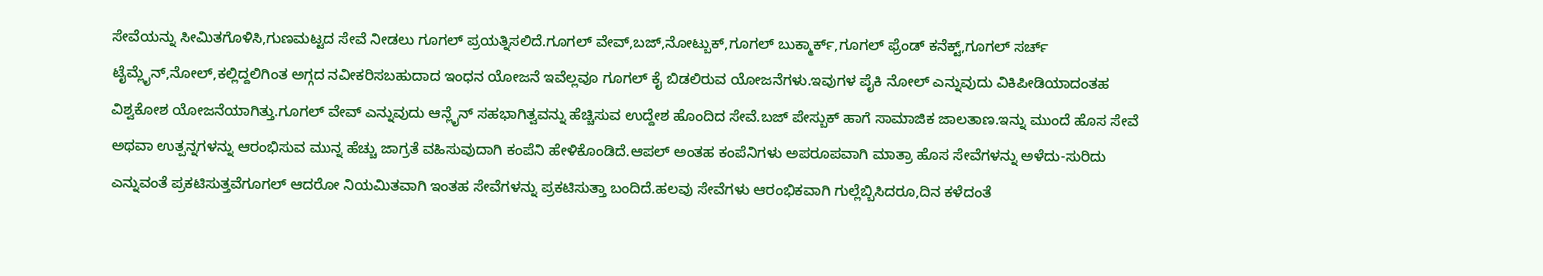ಸೇವೆಯನ್ನು ಸೀಮಿತಗೊಳಿಸಿ,ಗುಣಮಟ್ಟದ ಸೇವೆ ನೀಡಲು ಗೂಗಲ್ ಪ್ರಯತ್ನಿಸಲಿದೆ.ಗೂಗಲ್ ವೇವ್,ಬಜ್,ನೋಟ್ಬುಕ್,ಗೂಗಲ್ ಬುಕ್ಮಾರ್ಕ್,ಗೂಗಲ್ ಫ್ರೆಂಡ್ ಕನೆಕ್ಟ್,ಗೂಗಲ್ ಸರ್ಚ್ ಟೈಮ್ಲೈನ್,ನೋಲ್,ಕಲ್ಲಿದ್ದಲಿಗಿಂತ ಅಗ್ಗದ ನವೀಕರಿಸಬಹುದಾದ ಇಂಧನ ಯೋಜನೆ ಇವೆಲ್ಲವೂ ಗೂಗಲ್ ಕೈ ಬಿಡಲಿರುವ ಯೋಜನೆಗಳು.ಇವುಗಳ ಪೈಕಿ ನೋಲ್ ಎನ್ನುವುದು ವಿಕಿಪೀಡಿಯಾದಂತಹ ವಿಶ್ವಕೋಶ ಯೋಜನೆಯಾಗಿತ್ತು.ಗೂಗಲ್ ವೇವ್ ಎನ್ನುವುದು ಆನ್ಲೈನ್ ಸಹಭಾಗಿತ್ವವನ್ನು ಹೆಚ್ಚಿಸುವ ಉದ್ದೇಶ ಹೊಂದಿದ ಸೇವೆ.ಬಜ್ ಪೇಸ್ಬುಕ್ ಹಾಗೆ ಸಾಮಾಜಿಕ ಜಾಲತಾಣ.ಇನ್ನು ಮುಂದೆ ಹೊಸ ಸೇವೆ ಅಥವಾ ಉತ್ಪನ್ನಗಳನ್ನು ಆರಂಭಿಸುವ ಮುನ್ನ ಹೆಚ್ಚು ಜಾಗ್ರತೆ ವಹಿಸುವುದಾಗಿ ಕಂಪೆನಿ ಹೇಳಿಕೊಂಡಿದೆ.ಆಪಲ್ ಅಂತಹ ಕಂಪೆನಿಗಳು ಅಪರೂಪವಾಗಿ ಮಾತ್ರಾ ಹೊಸ ಸೇವೆಗಳನ್ನು ಅಳೆದು-ಸುರಿದು ಎನ್ನುವಂತೆ ಪ್ರಕಟಿಸುತ್ತವೆಗೂಗಲ್ ಆದರೋ ನಿಯಮಿತವಾಗಿ ಇಂತಹ ಸೇವೆಗಳನ್ನು ಪ್ರಕಟಿಸುತ್ತಾ ಬಂದಿದೆ.ಹಲವು ಸೇವೆಗಳು ಆರಂಭಿಕವಾಗಿ ಗುಲ್ಲೆಬ್ಬಿಸಿದರೂ,ದಿನ ಕಳೆದಂತೆ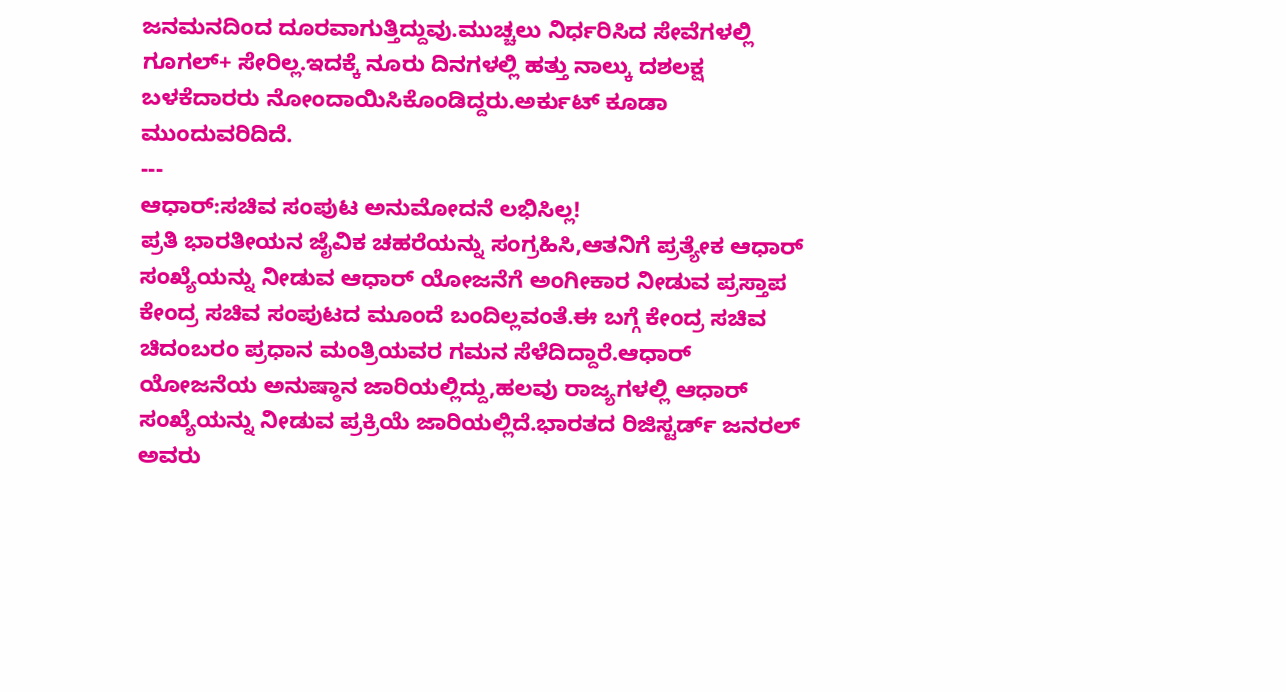ಜನಮನದಿಂದ ದೂರವಾಗುತ್ತಿದ್ದುವು.ಮುಚ್ಚಲು ನಿರ್ಧರಿಸಿದ ಸೇವೆಗಳಲ್ಲಿ ಗೂಗಲ್+ ಸೇರಿಲ್ಲ.ಇದಕ್ಕೆ ನೂರು ದಿನಗಳಲ್ಲಿ ಹತ್ತು ನಾಲ್ಕು ದಶಲಕ್ಷ ಬಳಕೆದಾರರು ನೋಂದಾಯಿಸಿಕೊಂಡಿದ್ದರು.ಅರ್ಕುಟ್ ಕೂಡಾ ಮುಂದುವರಿದಿದೆ.
---
ಆಧಾರ್:ಸಚಿವ ಸಂಪುಟ ಅನುಮೋದನೆ ಲಭಿಸಿಲ್ಲ!
ಪ್ರತಿ ಭಾರತೀಯನ ಜೈವಿಕ ಚಹರೆಯನ್ನು ಸಂಗ್ರಹಿಸಿ,ಆತನಿಗೆ ಪ್ರತ್ಯೇಕ ಆಧಾರ್ ಸಂಖ್ಯೆಯನ್ನು ನೀಡುವ ಆಧಾರ್ ಯೋಜನೆಗೆ ಅಂಗೀಕಾರ ನೀಡುವ ಪ್ರಸ್ತಾಪ ಕೇಂದ್ರ ಸಚಿವ ಸಂಪುಟದ ಮೂಂದೆ ಬಂದಿಲ್ಲವಂತೆ.ಈ ಬಗ್ಗೆ ಕೇಂದ್ರ ಸಚಿವ ಚಿದಂಬರಂ ಪ್ರಧಾನ ಮಂತ್ರಿಯವರ ಗಮನ ಸೆಳೆದಿದ್ದಾರೆ.ಆಧಾರ್ ಯೋಜನೆಯ ಅನುಷ್ಠಾನ ಜಾರಿಯಲ್ಲಿದ್ದು,ಹಲವು ರಾಜ್ಯಗಳಲ್ಲಿ ಆಧಾರ್ ಸಂಖ್ಯೆಯನ್ನು ನೀಡುವ ಪ್ರಕ್ರಿಯೆ ಜಾರಿಯಲ್ಲಿದೆ.ಭಾರತದ ರಿಜಿಸ್ಟರ್ಡ್ ಜನರಲ್ ಅವರು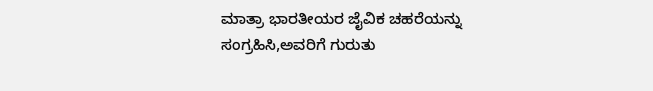ಮಾತ್ರಾ ಭಾರತೀಯರ ಜೈವಿಕ ಚಹರೆಯನ್ನು ಸಂಗ್ರಹಿಸಿ,ಅವರಿಗೆ ಗುರುತು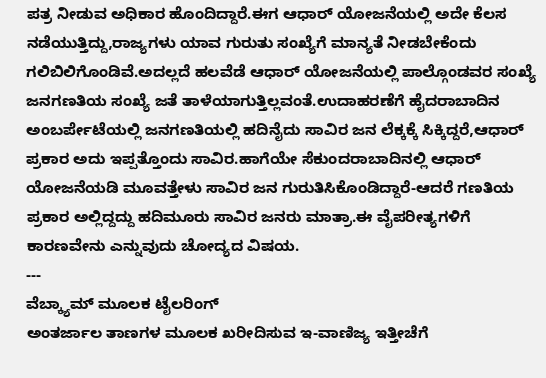ಪತ್ರ ನೀಡುವ ಅಧಿಕಾರ ಹೊಂದಿದ್ದಾರೆ.ಈಗ ಆಧಾರ್ ಯೋಜನೆಯಲ್ಲಿ ಅದೇ ಕೆಲಸ ನಡೆಯುತ್ತಿದ್ದು,ರಾಜ್ಯಗಳು ಯಾವ ಗುರುತು ಸಂಖ್ಯೆಗೆ ಮಾನ್ಯತೆ ನೀಡಬೇಕೆಂದು ಗಲಿಬಿಲಿಗೊಂಡಿವೆ.ಅದಲ್ಲದೆ ಹಲವೆಡೆ ಆಧಾರ್ ಯೋಜನೆಯಲ್ಲಿ ಪಾಲ್ಗೊಂಡವರ ಸಂಖ್ಯೆ ಜನಗಣತಿಯ ಸಂಖ್ಯೆ ಜತೆ ತಾಳೆಯಾಗುತ್ತಿಲ್ಲವಂತೆ.ಉದಾಹರಣೆಗೆ ಹೈದರಾಬಾದಿನ ಅಂಬರ್ಪೇಟೆಯಲ್ಲಿ ಜನಗಣತಿಯಲ್ಲಿ ಹದಿನೈದು ಸಾವಿರ ಜನ ಲೆಕ್ಕಕ್ಕೆ ಸಿಕ್ಕಿದ್ದರೆ,ಆಧಾರ್ ಪ್ರಕಾರ ಅದು ಇಪ್ಪತ್ತೊಂದು ಸಾವಿರ.ಹಾಗೆಯೇ ಸೆಕುಂದರಾಬಾದಿನಲ್ಲಿ ಆಧಾರ್ ಯೋಜನೆಯಡಿ ಮೂವತ್ತೇಳು ಸಾವಿರ ಜನ ಗುರುತಿಸಿಕೊಂಡಿದ್ದಾರೆ-ಆದರೆ ಗಣತಿಯ ಪ್ರಕಾರ ಅಲ್ಲಿದ್ದದ್ದು ಹದಿಮೂರು ಸಾವಿರ ಜನರು ಮಾತ್ರಾ.ಈ ವೈಪರೀತ್ಯಗಳಿಗೆ ಕಾರಣವೇನು ಎನ್ನುವುದು ಚೋದ್ಯದ ವಿಷಯ.
---
ವೆಬ್ಕ್ಯಾಮ್ ಮೂಲಕ ಟೈಲರಿಂಗ್
ಅಂತರ್ಜಾಲ ತಾಣಗಳ ಮೂಲಕ ಖರೀದಿಸುವ ಇ-ವಾಣಿಜ್ಯ ಇತ್ತೀಚೆಗೆ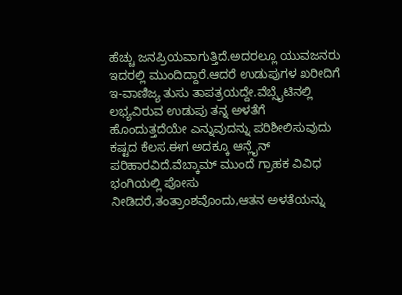ಹೆಚ್ಚು ಜನಪ್ರಿಯವಾಗುತ್ತಿದೆ.ಅದರಲ್ಲೂ ಯುವಜನರು ಇದರಲ್ಲಿ ಮುಂದಿದ್ದಾರೆ.ಆದರೆ ಉಡುಪುಗಳ ಖರೀದಿಗೆ ಇ-ವಾಣಿಜ್ಯ ತುಸು ತಾಪತ್ರಯದ್ದೇ.ವೆಬ್ಸೈಟಿನಲ್ಲಿ ಲಭ್ಯವಿರುವ ಉಡುಪು ತನ್ನ ಅಳತೆಗೆ ಹೊಂದುತ್ತದೆಯೇ ಎನ್ನುವುದನ್ನು ಪರಿಶೀಲಿಸುವುದು ಕಷ್ಟದ ಕೆಲಸ.ಈಗ ಅದಕ್ಕೂ ಆನ್ಲೈನ್ ಪರಿಹಾರವಿದೆ.ವೆಬ್ಕಾಮ್ ಮುಂದೆ ಗ್ರಾಹಕ ವಿವಿಧ ಭಂಗಿಯಲ್ಲಿ ಪೋಸು ನೀಡಿದರೆ,ತಂತ್ರಾಂಶವೊಂದು,ಆತನ ಅಳತೆಯನ್ನು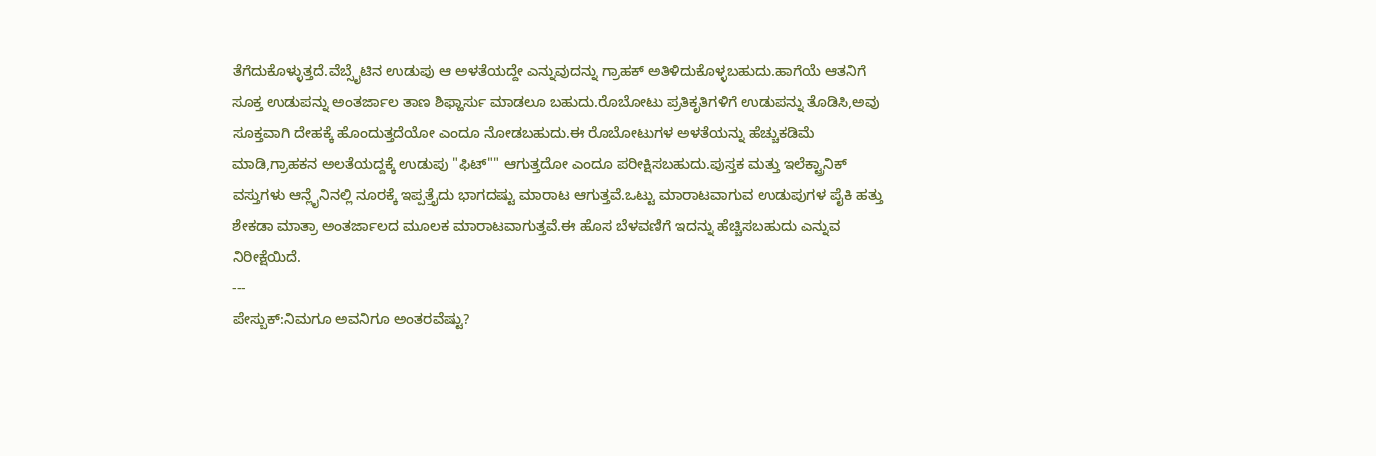ತೆಗೆದುಕೊಳ್ಳುತ್ತದೆ.ವೆಬ್ಸೈಟಿನ ಉಡುಪು ಆ ಅಳತೆಯದ್ದೇ ಎನ್ನುವುದನ್ನು ಗ್ರಾಹಕ್ ಅತಿಳಿದುಕೊಳ್ಳಬಹುದು.ಹಾಗೆಯೆ ಆತನಿಗೆ ಸೂಕ್ತ ಉಡುಪನ್ನು ಅಂತರ್ಜಾಲ ತಾಣ ಶಿಫ್ಹಾರ್ಸು ಮಾಡಲೂ ಬಹುದು.ರೊಬೋಟು ಪ್ರತಿಕೃತಿಗಳಿಗೆ ಉಡುಪನ್ನು ತೊಡಿಸಿ,ಅವು ಸೂಕ್ತವಾಗಿ ದೇಹಕ್ಕೆ ಹೊಂದುತ್ತದೆಯೋ ಎಂದೂ ನೋಡಬಹುದು.ಈ ರೊಬೋಟುಗಳ ಅಳತೆಯನ್ನು ಹೆಚ್ಚುಕಡಿಮೆ ಮಾಡಿ,ಗ್ರಾಹಕನ ಅಲತೆಯದ್ದಕ್ಕೆ ಉಡುಪು "ಫಿಟ್"" ಆಗುತ್ತದೋ ಎಂದೂ ಪರೀಕ್ಷಿಸಬಹುದು.ಪುಸ್ತಕ ಮತ್ತು ಇಲೆಕ್ಟ್ರಾನಿಕ್ ವಸ್ತುಗಳು ಆನ್ಲೈನಿನಲ್ಲಿ ನೂರಕ್ಕೆ ಇಪ್ಪತ್ತೈದು ಭಾಗದಷ್ಟು ಮಾರಾಟ ಆಗುತ್ತವೆ.ಒಟ್ಟು ಮಾರಾಟವಾಗುವ ಉಡುಪುಗಳ ಪೈಕಿ ಹತ್ತು ಶೇಕಡಾ ಮಾತ್ರಾ ಅಂತರ್ಜಾಲದ ಮೂಲಕ ಮಾರಾಟವಾಗುತ್ತವೆ.ಈ ಹೊಸ ಬೆಳವಣಿಗೆ ಇದನ್ನು ಹೆಚ್ಚಿಸಬಹುದು ಎನ್ನುವ ನಿರೀಕ್ಷೆಯಿದೆ.
---
ಪೇಸ್ಬುಕ್:ನಿಮಗೂ ಅವನಿಗೂ ಅಂತರವೆಷ್ಟು?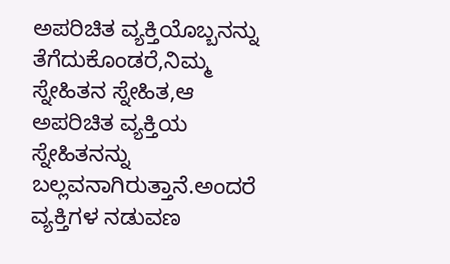ಅಪರಿಚಿತ ವ್ಯಕ್ತಿಯೊಬ್ಬನನ್ನು ತೆಗೆದುಕೊಂಡರೆ,ನಿಮ್ಮ ಸ್ನೇಹಿತನ ಸ್ನೇಹಿತ,ಆ ಅಪರಿಚಿತ ವ್ಯಕ್ತಿಯ ಸ್ನೇಹಿತನನ್ನು ಬಲ್ಲವನಾಗಿರುತ್ತಾನೆ.ಅಂದರೆ ವ್ಯಕ್ತಿಗಳ ನಡುವಣ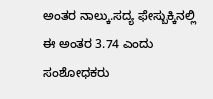ಅಂತರ ನಾಲ್ಕು.ಸದ್ಯ ಫೇಸ್ಬುಕ್ಕಿನಲ್ಲಿ ಈ ಅಂತರ 3.74 ಎಂದು ಸಂಶೋಧಕರು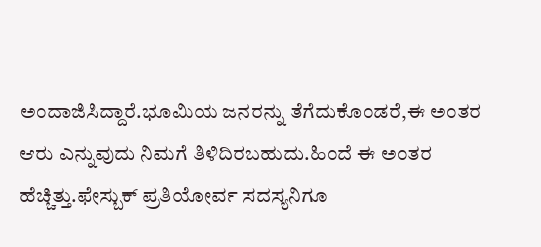ಅಂದಾಜಿಸಿದ್ದಾರೆ.ಭೂಮಿಯ ಜನರನ್ನು ತೆಗೆದುಕೊಂಡರೆ,ಈ ಅಂತರ ಆರು ಎನ್ನುವುದು ನಿಮಗೆ ತಿಳಿದಿರಬಹುದು.ಹಿಂದೆ ಈ ಅಂತರ ಹೆಚ್ಚಿತ್ತು.ಫೇಸ್ಬುಕ್ ಪ್ರತಿಯೋರ್ವ ಸದಸ್ಯನಿಗೂ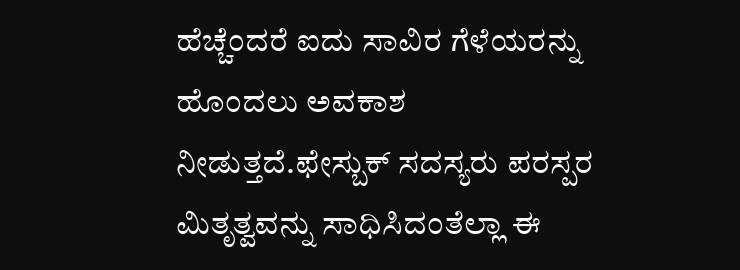ಹೆಚ್ಚೆಂದರೆ ಐದು ಸಾವಿರ ಗೆಳೆಯರನ್ನು ಹೊಂದಲು ಅವಕಾಶ ನೀಡುತ್ತದೆ.ಫೇಸ್ಬುಕ್ ಸದಸ್ಯರು ಪರಸ್ಪರ ಮಿತೃತ್ವವನ್ನು ಸಾಧಿಸಿದಂತೆಲ್ಲಾ ಈ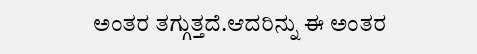ಅಂತರ ತಗ್ಗುತ್ತದೆ.ಆದರಿನ್ನು ಈ ಅಂತರ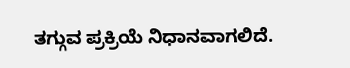ತಗ್ಗುವ ಪ್ರಕ್ರಿಯೆ ನಿಧಾನವಾಗಲಿದೆ.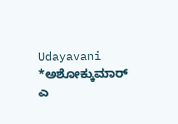Udayavani
*ಅಶೋಕ್ಕುಮಾರ್ ಎ